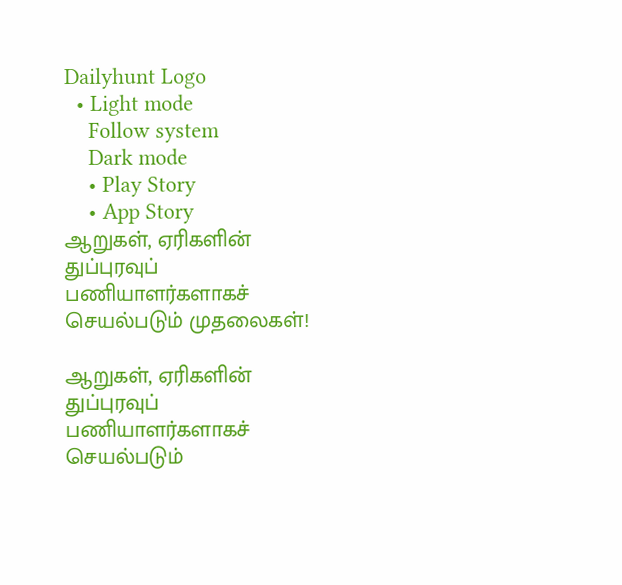Dailyhunt Logo
  • Light mode
    Follow system
    Dark mode
    • Play Story
    • App Story
ஆறுகள், ஏரிகளின் துப்புரவுப் பணியாளர்களாகச் செயல்படும் முதலைகள்!

ஆறுகள், ஏரிகளின் துப்புரவுப் பணியாளர்களாகச் செயல்படும்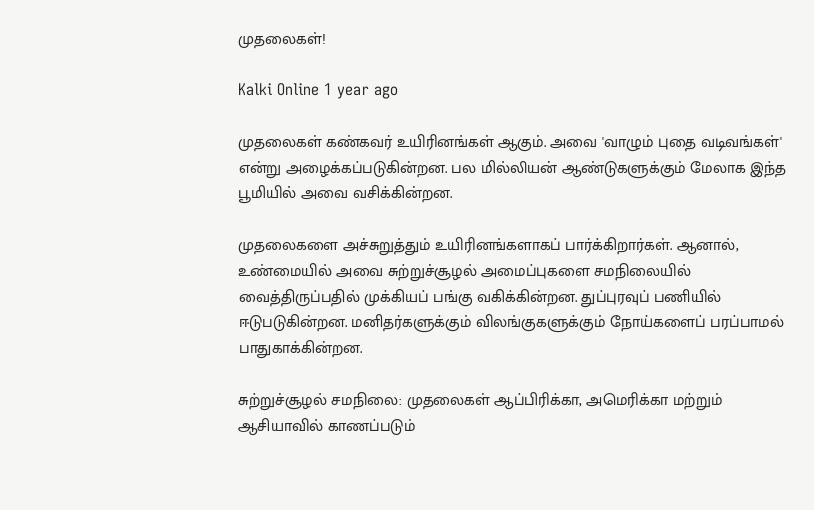முதலைகள்!

Kalki Online 1 year ago

முதலைகள் கண்கவர் உயிரினங்கள் ஆகும். அவை 'வாழும் புதை வடிவங்கள்' என்று அழைக்கப்படுகின்றன. பல மில்லியன் ஆண்டுகளுக்கும் மேலாக இந்த பூமியில் அவை வசிக்கின்றன.

முதலைகளை அச்சுறுத்தும் உயிரினங்களாகப் பார்க்கிறார்கள். ஆனால், உண்மையில் அவை சுற்றுச்சூழல் அமைப்புகளை சமநிலையில் வைத்திருப்பதில் முக்கியப் பங்கு வகிக்கின்றன. துப்புரவுப் பணியில் ஈடுபடுகின்றன. மனிதர்களுக்கும் விலங்குகளுக்கும் நோய்களைப் பரப்பாமல் பாதுகாக்கின்றன.

சுற்றுச்சூழல் சமநிலை: முதலைகள் ஆப்பிரிக்கா, அமெரிக்கா மற்றும் ஆசியாவில் காணப்படும்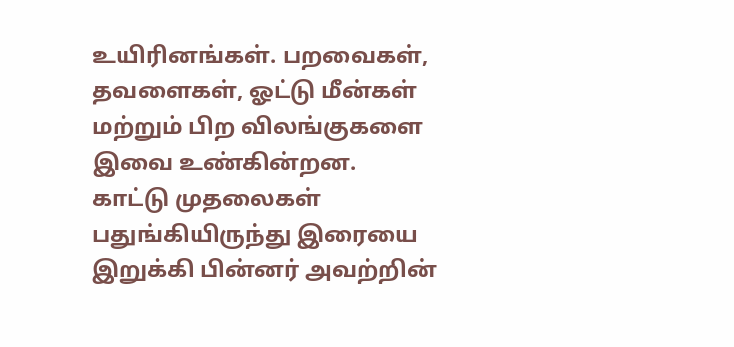உயிரினங்கள். பறவைகள், தவளைகள், ஓட்டு மீன்கள் மற்றும் பிற விலங்குகளை இவை உண்கின்றன. காட்டு முதலைகள் பதுங்கியிருந்து இரையை இறுக்கி பின்னர் அவற்றின்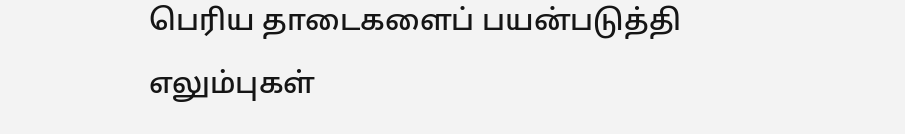பெரிய தாடைகளைப் பயன்படுத்தி எலும்புகள்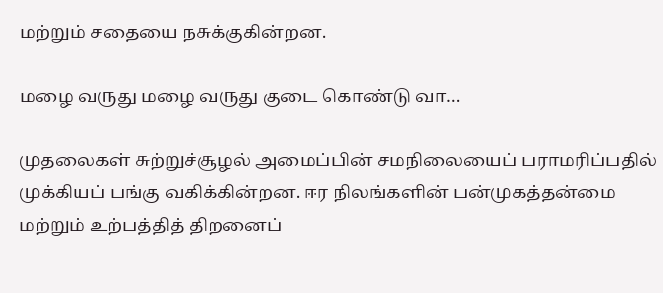மற்றும் சதையை நசுக்குகின்றன.

மழை வருது மழை வருது குடை கொண்டு வா…

முதலைகள் சுற்றுச்சூழல் அமைப்பின் சமநிலையைப் பராமரிப்பதில் முக்கியப் பங்கு வகிக்கின்றன. ஈர நிலங்களின் பன்முகத்தன்மை மற்றும் உற்பத்தித் திறனைப்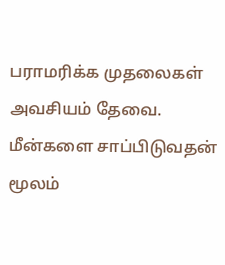பராமரிக்க முதலைகள் அவசியம் தேவை. மீன்களை சாப்பிடுவதன் மூலம்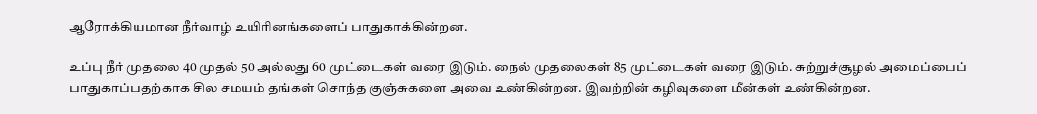ஆரோக்கியமான நீர்வாழ் உயிரினங்களைப் பாதுகாக்கின்றன.

உப்பு நீர் முதலை 40 முதல் 50 அல்லது 60 முட்டைகள் வரை இடும். நைல் முதலைகள் 85 முட்டைகள் வரை இடும். சுற்றுச்சூழல் அமைப்பைப் பாதுகாப்பதற்காக சில சமயம் தங்கள் சொந்த குஞ்சுகளை அவை உண்கின்றன. இவற்றின் கழிவுகளை மீன்கள் உண்கின்றன.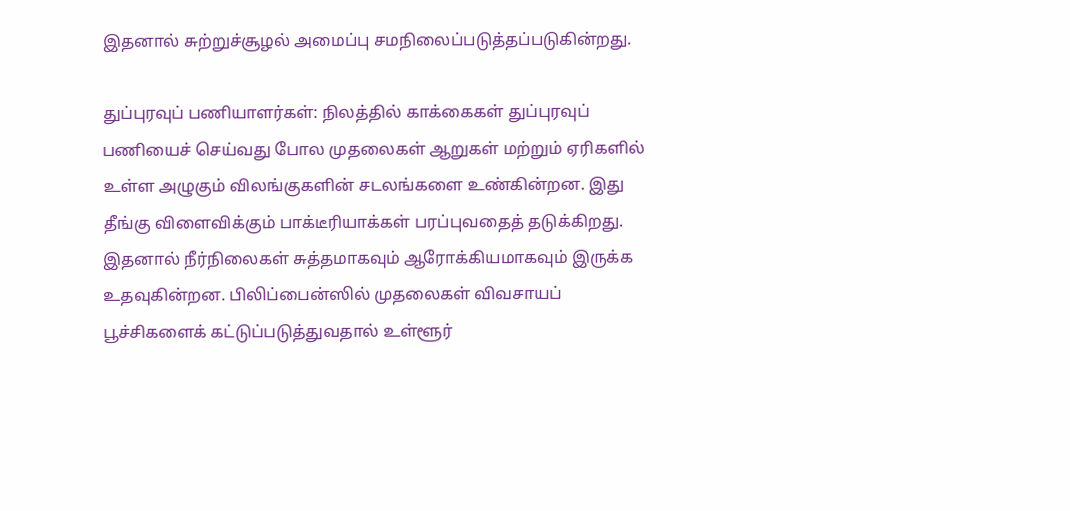இதனால் சுற்றுச்சூழல் அமைப்பு சமநிலைப்படுத்தப்படுகின்றது.

துப்புரவுப் பணியாளர்கள்: நிலத்தில் காக்கைகள் துப்புரவுப் பணியைச் செய்வது போல முதலைகள் ஆறுகள் மற்றும் ஏரிகளில் உள்ள அழுகும் விலங்குகளின் சடலங்களை உண்கின்றன. இது தீங்கு விளைவிக்கும் பாக்டீரியாக்கள் பரப்புவதைத் தடுக்கிறது. இதனால் நீர்நிலைகள் சுத்தமாகவும் ஆரோக்கியமாகவும் இருக்க உதவுகின்றன. பிலிப்பைன்ஸில் முதலைகள் விவசாயப் பூச்சிகளைக் கட்டுப்படுத்துவதால் உள்ளூர்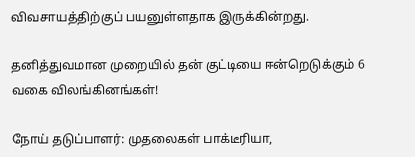விவசாயத்திற்குப் பயனுள்ளதாக இருக்கின்றது.

தனித்துவமான முறையில் தன் குட்டியை ஈன்றெடுக்கும் 6 வகை விலங்கினங்கள்!

நோய் தடுப்பாளர்: முதலைகள் பாக்டீரியா,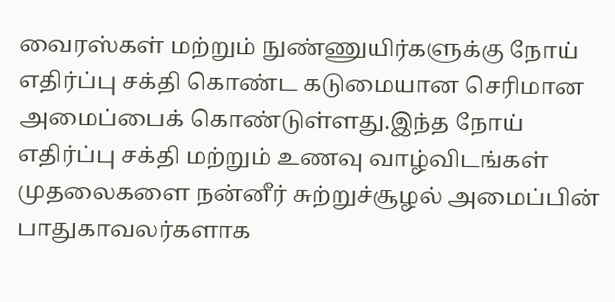வைரஸ்கள் மற்றும் நுண்ணுயிர்களுக்கு நோய் எதிர்ப்பு சக்தி கொண்ட கடுமையான செரிமான அமைப்பைக் கொண்டுள்ளது.இந்த நோய் எதிர்ப்பு சக்தி மற்றும் உணவு வாழ்விடங்கள் முதலைகளை நன்னீர் சுற்றுச்சூழல் அமைப்பின் பாதுகாவலர்களாக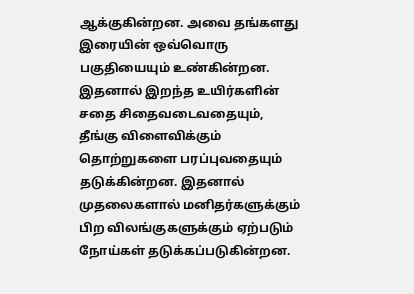ஆக்குகின்றன. அவை தங்களது இரையின் ஒவ்வொரு பகுதியையும் உண்கின்றன. இதனால் இறந்த உயிர்களின் சதை சிதைவடைவதையும், தீங்கு விளைவிக்கும் தொற்றுகளை பரப்புவதையும் தடுக்கின்றன. இதனால் முதலைகளால் மனிதர்களுக்கும் பிற விலங்குகளுக்கும் ஏற்படும் நோய்கள் தடுக்கப்படுகின்றன.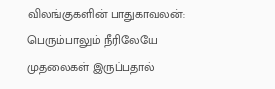விலங்குகளின் பாதுகாவலன்: பெரும்பாலும் நீரிலேயே முதலைகள் இருப்பதால்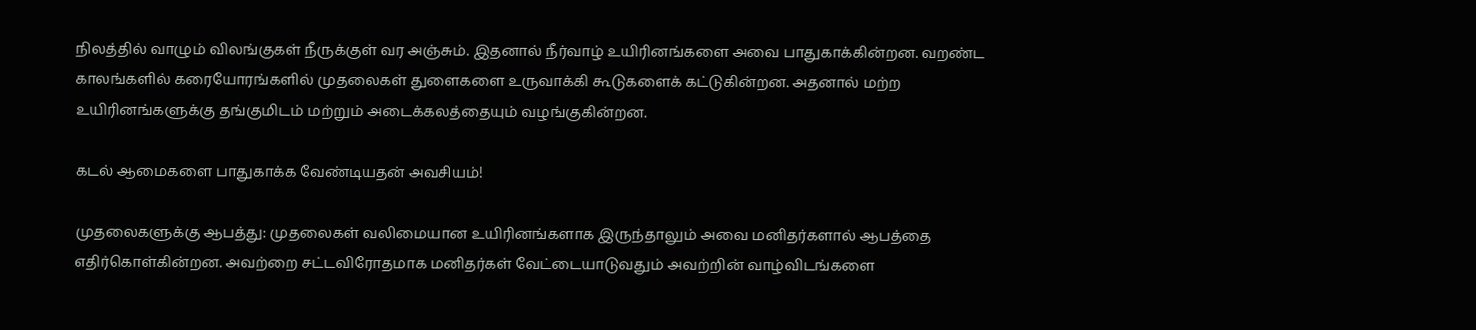நிலத்தில் வாழும் விலங்குகள் நீருக்குள் வர அஞ்சும். இதனால் நீர்வாழ் உயிரினங்களை அவை பாதுகாக்கின்றன. வறண்ட காலங்களில் கரையோரங்களில் முதலைகள் துளைகளை உருவாக்கி கூடுகளைக் கட்டுகின்றன. அதனால் மற்ற உயிரினங்களுக்கு தங்குமிடம் மற்றும் அடைக்கலத்தையும் வழங்குகின்றன.

கடல் ஆமைகளை பாதுகாக்க வேண்டியதன் அவசியம்!

முதலைகளுக்கு ஆபத்து: முதலைகள் வலிமையான உயிரினங்களாக இருந்தாலும் அவை மனிதர்களால் ஆபத்தை எதிர்கொள்கின்றன. அவற்றை சட்டவிரோதமாக மனிதர்கள் வேட்டையாடுவதும் அவற்றின் வாழ்விடங்களை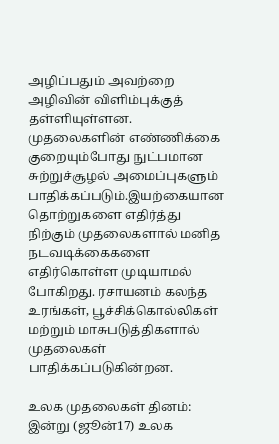அழிப்பதும் அவற்றை அழிவின் விளிம்புக்குத் தள்ளியுள்ளன. முதலைகளின் எண்ணிக்கை குறையும்போது நுட்பமான சுற்றுச்சூழல் அமைப்புகளும் பாதிக்கப்படும்.இயற்கையான தொற்றுகளை எதிர்த்து நிற்கும் முதலைகளால் மனித நடவடிக்கைகளை எதிர்கொள்ள முடியாமல் போகிறது. ரசாயனம் கலந்த உரங்கள், பூச்சிக்கொல்லிகள் மற்றும் மாசுபடுத்திகளால் முதலைகள் பாதிக்கப்படுகின்றன.

உலக முதலைகள் தினம்: இன்று (ஜூன்17) உலக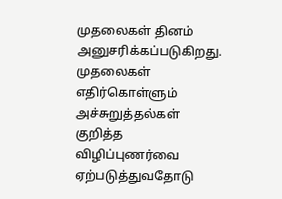முதலைகள் தினம் அனுசரிக்கப்படுகிறது. முதலைகள் எதிர்கொள்ளும் அச்சுறுத்தல்கள் குறித்த விழிப்புணர்வை ஏற்படுத்துவதோடு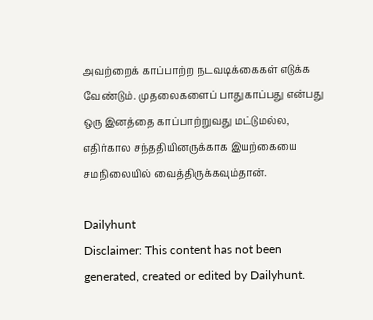அவற்றைக் காப்பாற்ற நடவடிக்கைகள் எடுக்க வேண்டும். முதலைகளைப் பாதுகாப்பது என்பது ஒரு இனத்தை காப்பாற்றுவது மட்டுமல்ல, எதிர்கால சந்ததியினருக்காக இயற்கையை சமநிலையில் வைத்திருக்கவும்தான்.

Dailyhunt
Disclaimer: This content has not been generated, created or edited by Dailyhunt.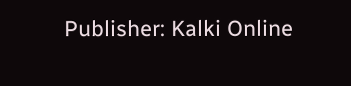Publisher: Kalki Online